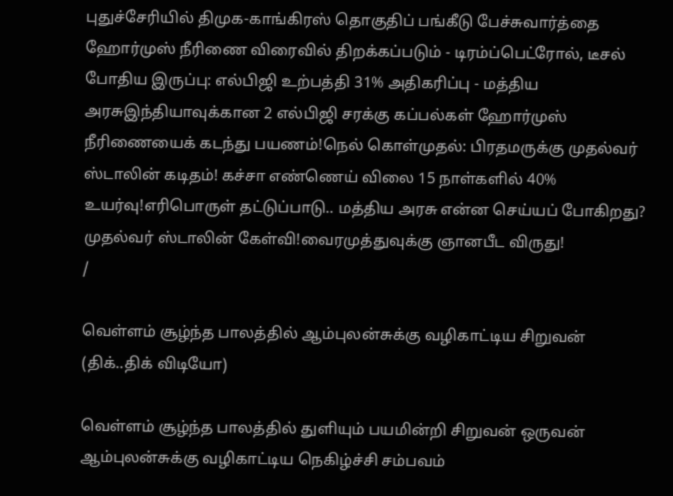புதுச்சேரியில் திமுக-காங்கிரஸ் தொகுதிப் பங்கீடு பேச்சுவார்த்தை ஹோர்முஸ் நீரிணை விரைவில் திறக்கப்படும் - டிரம்ப்பெட்ரோல், டீசல் போதிய இருப்பு: எல்பிஜி உற்பத்தி 31% அதிகரிப்பு - மத்திய அரசுஇந்தியாவுக்கான 2 எல்பிஜி சரக்கு கப்பல்கள் ஹோர்முஸ் நீரிணையைக் கடந்து பயணம்!நெல் கொள்முதல்: பிரதமருக்கு முதல்வர் ஸ்டாலின் கடிதம்! கச்சா எண்ணெய் விலை 15 நாள்களில் 40% உயர்வு!எரிபொருள் தட்டுப்பாடு.. மத்திய அரசு என்ன செய்யப் போகிறது? முதல்வர் ஸ்டாலின் கேள்வி!வைரமுத்துவுக்கு ஞானபீட விருது!
/

வெள்ளம் சூழ்ந்த பாலத்தில் ஆம்புலன்சுக்கு வழிகாட்டிய சிறுவன் (திக்..திக் விடியோ)

வெள்ளம் சூழ்ந்த பாலத்தில் துளியும் பயமின்றி சிறுவன் ஒருவன் ஆம்புலன்சுக்கு வழிகாட்டிய நெகிழ்ச்சி சம்பவம்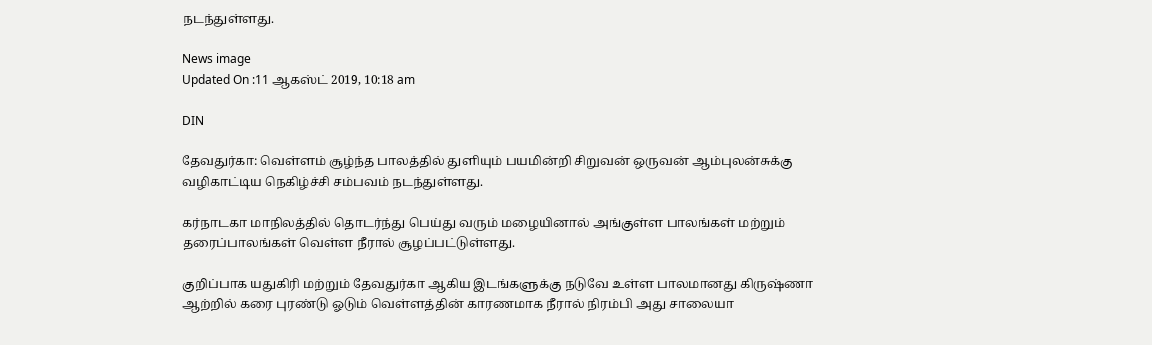நடந்துள்ளது.

News image
Updated On :11 ஆகஸ்ட் 2019, 10:18 am

DIN

தேவதுர்கா: வெள்ளம் சூழ்ந்த பாலத்தில் துளியும் பயமின்றி சிறுவன் ஒருவன் ஆம்புலன்சுக்கு வழிகாட்டிய நெகிழ்ச்சி சம்பவம் நடந்துள்ளது.

கர்நாடகா மாநிலத்தில் தொடர்ந்து பெய்து வரும் மழையினால் அங்குள்ள பாலங்கள் மற்றும் தரைப்பாலங்கள் வெள்ள நீரால் சூழப்பட்டுள்ளது.

குறிப்பாக யதுகிரி மற்றும் தேவதுர்கா ஆகிய இடங்களுக்கு நடுவே உள்ள பாலமானது கிருஷ்ணா ஆற்றில் கரை புரண்டு ஓடும் வெள்ளத்தின் காரணமாக நீரால் நிரம்பி அது சாலையா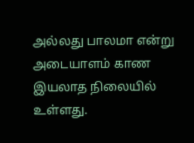அல்லது பாலமா என்று அடையாளம் காண இயலாத நிலையில் உள்ளது.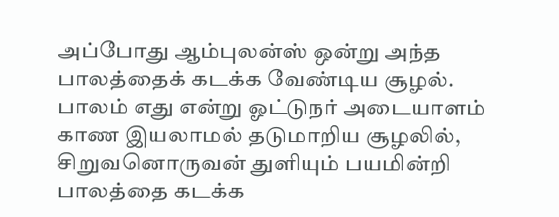அப்போது ஆம்புலன்ஸ் ஒன்று அந்த பாலத்தைக் கடக்க வேண்டிய சூழல். பாலம் எது என்று ஓட்டுநர் அடையாளம் காண இயலாமல் தடுமாறிய சூழலில், சிறுவனொருவன் துளியும் பயமின்றி பாலத்தை கடக்க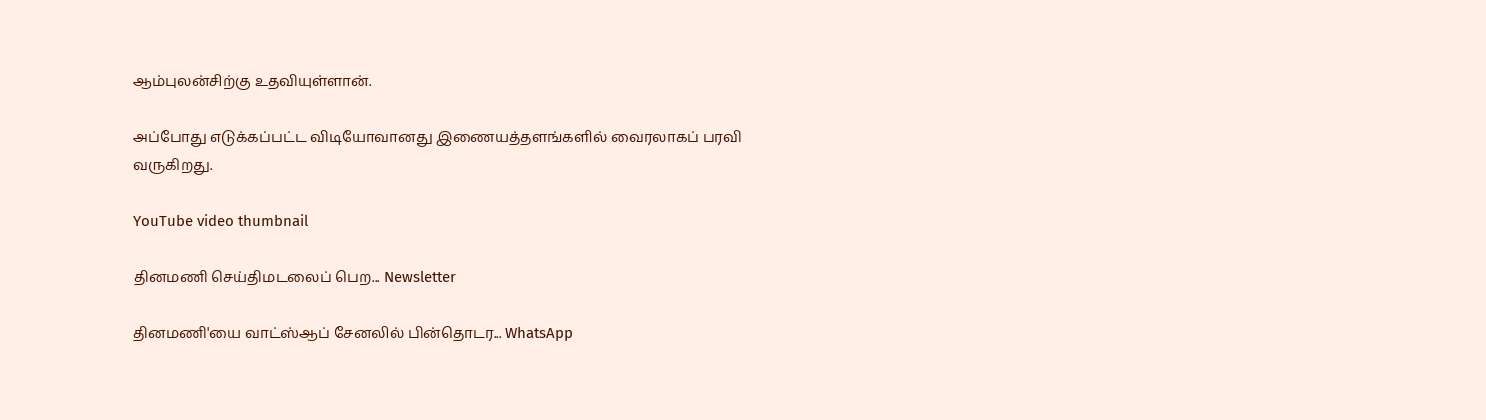ஆம்புலன்சிற்கு உதவியுள்ளான்.

அப்போது எடுக்கப்பட்ட விடியோவானது இணையத்தளங்களில் வைரலாகப் பரவி வருகிறது.

YouTube video thumbnail

தினமணி செய்திமடலைப் பெற... Newsletter

தினமணி'யை வாட்ஸ்ஆப் சேனலில் பின்தொடர... WhatsApp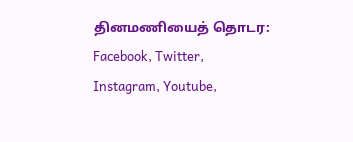தினமணியைத் தொடர: Facebook, Twitter, Instagram, Youtube,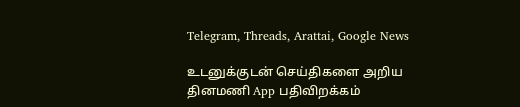Telegram, Threads, Arattai, Google News

உடனுக்குடன் செய்திகளை அறிய தினமணி App பதிவிறக்கம்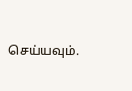செய்யவும்.